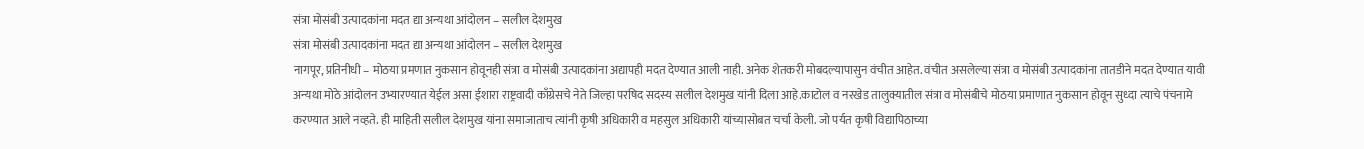संत्रा मोसंबी उत्पादकांना मदत द्या अन्यथा आंदोलन – सलील देशमुख
संत्रा मोसंबी उत्पादकांना मदत द्या अन्यथा आंदोलन – सलील देशमुख
नागपूर, प्रतिनीधी – मोठया प्रमणात नुकसान होवूनही संत्रा व मोसंबी उत्पादकांना अद्यापही मदत देण्यात आली नाही. अनेक शेतकरी मोबदल्यापासुन वंचीत आहेत. वंचीत असलेल्या संत्रा व मोसंबी उत्पादकांना तातडीने मदत देण्यात यावी अन्यथा मोठे आंदोलन उभ्यारण्यात येईल असा ईशारा राष्ट्रवादी काँग्रेसचे नेते जिल्हा परषिद सदस्य सलील देशमुख यांनी दिला आहे.काटोल व नरखेड तालुक्यातील संत्रा व मोसंबीचे मोठया प्रमाणात नुकसान होवून सुध्दा त्याचे पंचनामे करण्यात आले नव्हते. ही माहिती सलील देशमुख यांना समाजाताच त्यांनी कृषी अधिकारी व महसुल अधिकारी यांच्यासोबत चर्चा केली. जो पर्यत कृषी विद्यापिठाच्या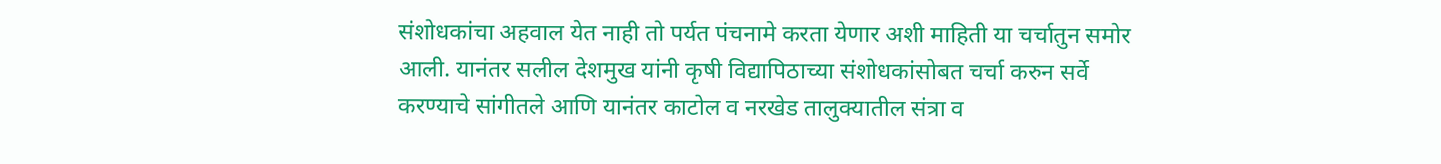संशोधकांचा अहवाल येत नाही तो पर्यत पंचनामे करता येणार अशी माहिती या चर्चातुन समोर आली. यानंतर सलील देशमुख यांनी कृषी विद्यापिठाच्या संशोधकांसोबत चर्चा करुन सर्वे करण्याचे सांगीतले आणि यानंतर काटोल व नरखेड तालुक्यातील संत्रा व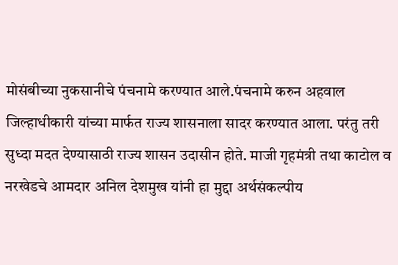मोसंबीच्या नुकसानीचे पंचनामे करण्यात आले.पंचनामे करुन अहवाल जिल्हाधीकारी यांच्या मार्फत राज्य शासनाला सादर करण्यात आला. परंतु तरी सुध्दा मदत देण्यासाठी राज्य शासन उदासीन होते. माजी गृहमंत्री तथा काटोल व नरखेडचे आमदार अनिल देशमुख यांनी हा मुद्दा अर्थसंकल्पीय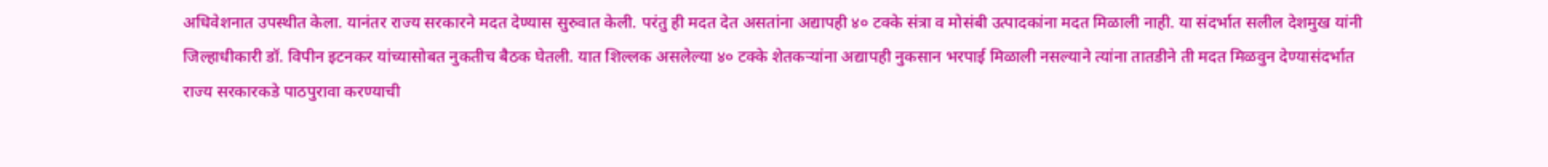अधिवेशनात उपस्थीत केला. यानंतर राज्य सरकारने मदत देण्यास सुरुवात केली. परंतु ही मदत देत असतांना अद्यापही ४० टक्के संत्रा व मोसंबी उत्पादकांना मदत मिळाली नाही. या संदर्भात सलील देशमुख यांनी जिल्हाधीकारी डॉ. विपीन इटनकर यांच्यासोबत नुकतीच बैठक घेतली. यात शिल्लक असलेल्या ४० टक्के शेतकऱ्यांना अद्यापही नुकसान भरपाई मिळाली नसल्याने त्यांना तातडीने ती मदत मिळवुन देण्यासंदर्भात राज्य सरकारकडे पाठपुरावा करण्याची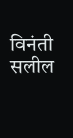विनंती सलील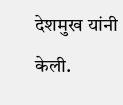देशमुख यांनी केली.